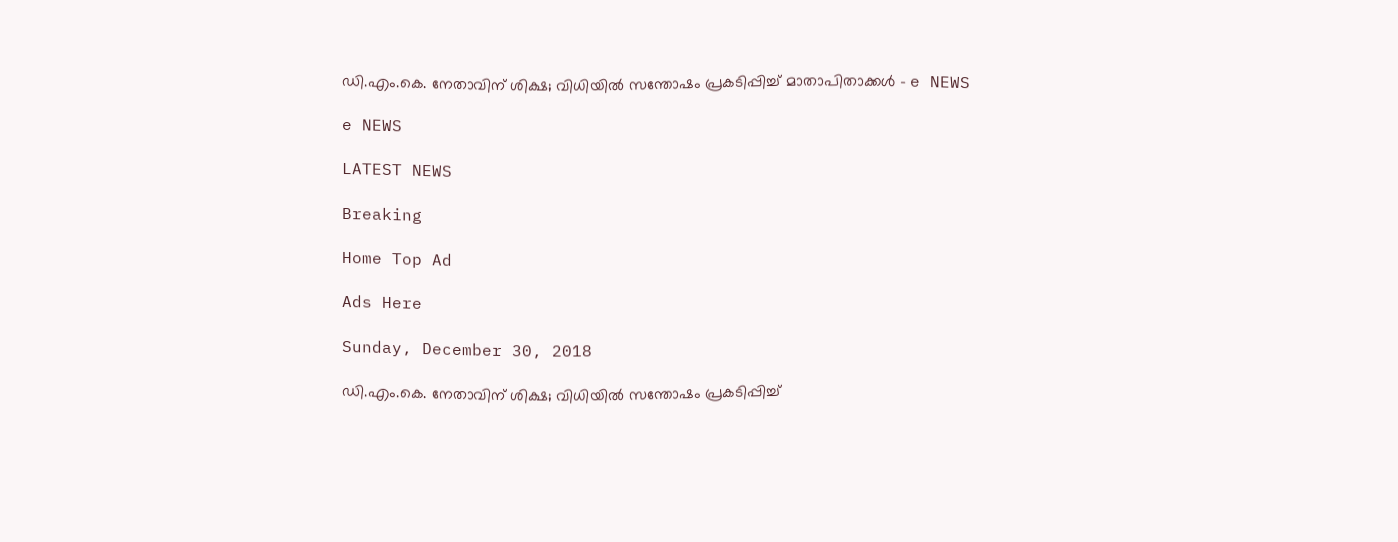ഡി.എം.കെ. നേതാവിന് ശിക്ഷ; വിധിയിൽ സന്തോഷം പ്രകടിപ്പിച്ച് മാതാപിതാക്കൾ - e NEWS

e NEWS

LATEST NEWS

Breaking

Home Top Ad

Ads Here

Sunday, December 30, 2018

ഡി.എം.കെ. നേതാവിന് ശിക്ഷ; വിധിയിൽ സന്തോഷം പ്രകടിപ്പിച്ച്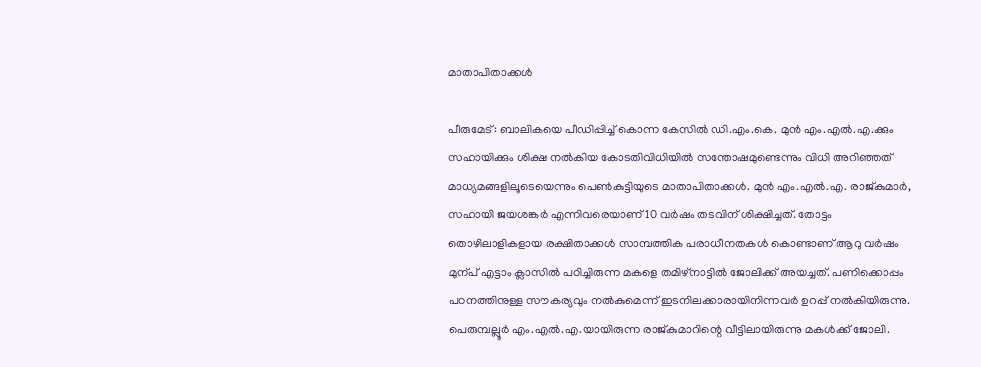മാതാപിതാക്കൾ

പീരുമേട്: ബാലികയെ പീഡിപ്പിച്ച് കൊന്ന കേസിൽ ഡി.എം.കെ. മുൻ എം.എൽ.എ.ക്കും സഹായിക്കും ശിക്ഷ നൽകിയ കോടതിവിധിയിൽ സന്തോഷമുണ്ടെന്നും വിധി അറിഞ്ഞത് മാധ്യമങ്ങളിലൂടെയെന്നും പെൺകുട്ടിയുടെ മാതാപിതാക്കൾ. മുൻ എം.എൽ.എ. രാജ്കുമാർ, സഹായി ജയശങ്കർ എന്നിവരെയാണ് 10 വർഷം തടവിന് ശിക്ഷിച്ചത്. തോട്ടം തൊഴിലാളികളായ രക്ഷിതാക്കൾ സാമ്പത്തിക പരാധീനതകൾ കൊണ്ടാണ് ആറു വർഷം മുന്പ് എട്ടാം ക്ലാസിൽ പഠിച്ചിരുന്ന മകളെ തമിഴ്നാട്ടിൽ ജോലിക്ക് അയച്ചത്. പണിക്കൊപ്പം പഠനത്തിനുള്ള സൗകര്യവും നൽകുമെന്ന് ഇടനിലക്കാരായിനിന്നവർ ഉറപ്പ് നൽകിയിരുന്നു. പെരുമ്പല്ലൂർ എം.എൽ.എ.യായിരുന്ന രാജ്കുമാറിന്റെ വീട്ടിലായിരുന്നു മകൾക്ക് ജോലി.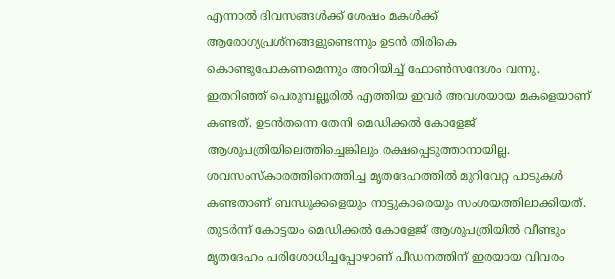എന്നാൽ ദിവസങ്ങൾക്ക് ശേഷം മകൾക്ക് ആരോഗ്യപ്രശ്നങ്ങളുണ്ടെന്നും ഉടൻ തിരികെ കൊണ്ടുപോകണമെന്നും അറിയിച്ച് ഫോൺസന്ദേശം വന്നു. ഇതറിഞ്ഞ് പെരുമ്പല്ലൂരിൽ എത്തിയ ഇവർ അവശയായ മകളെയാണ് കണ്ടത്. ഉടൻതന്നെ തേനി മെഡിക്കൽ കോളേജ് ആശുപത്രിയിലെത്തിച്ചെങ്കിലും രക്ഷപ്പെടുത്താനായില്ല. ശവസംസ്കാരത്തിനെത്തിച്ച മൃതദേഹത്തിൽ മുറിവേറ്റ പാടുകൾ കണ്ടതാണ് ബന്ധുക്കളെയും നാട്ടുകാരെയും സംശയത്തിലാക്കിയത്. തുടർന്ന് കോട്ടയം മെഡിക്കൽ കോളേജ് ആശുപത്രിയിൽ വീണ്ടും മൃതദേഹം പരിശോധിച്ചപ്പോഴാണ് പീഡനത്തിന് ഇരയായ വിവരം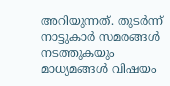അറിയുന്നത്. തുടർന്ന് നാട്ടുകാർ സമരങ്ങൾ നടത്തുകയും മാധ്യമങ്ങൾ വിഷയം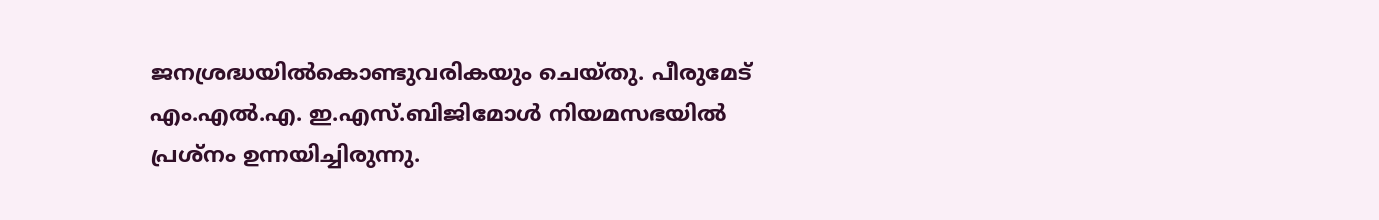ജനശ്രദ്ധയിൽകൊണ്ടുവരികയും ചെയ്തു. പീരുമേട് എം.എൽ.എ. ഇ.എസ്.ബിജിമോൾ നിയമസഭയിൽ പ്രശ്നം ഉന്നയിച്ചിരുന്നു.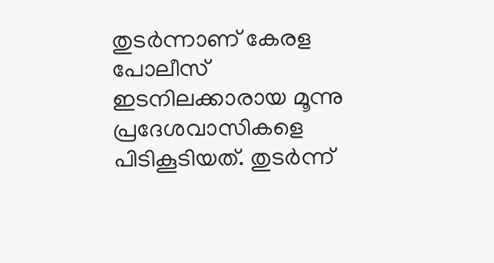തുടർന്നാണ് കേരള പോലീസ് ഇടനിലക്കാരായ മൂന്നു പ്രദേശവാസികളെ പിടികൂടിയത്. തുടർന്ന്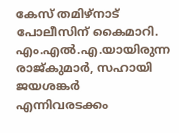കേസ് തമിഴ്നാട് പോലീസിന് കൈമാറി. എം.എൽ.എ.യായിരുന്ന രാജ്കുമാർ, സഹായി ജയശങ്കർ എന്നിവരടക്കം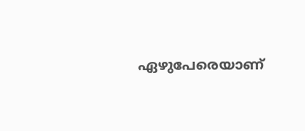ഏഴുപേരെയാണ്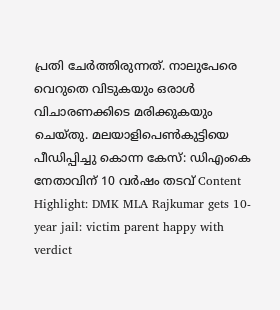പ്രതി ചേർത്തിരുന്നത്. നാലുപേരെ വെറുതെ വിടുകയും ഒരാൾ വിചാരണക്കിടെ മരിക്കുകയും ചെയ്തു. മലയാളിപെൺകുട്ടിയെ പീഡിപ്പിച്ചു കൊന്ന കേസ്: ഡിഎംകെ നേതാവിന് 10 വർഷം തടവ് Content Highlight: DMK MLA Rajkumar gets 10-year jail: victim parent happy with verdict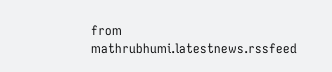from mathrubhumi.latestnews.rssfeed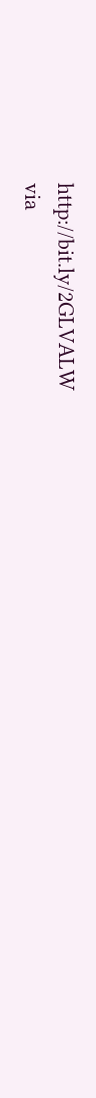http://bit.ly/2GLVALW
via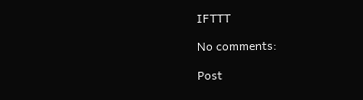IFTTT

No comments:

Post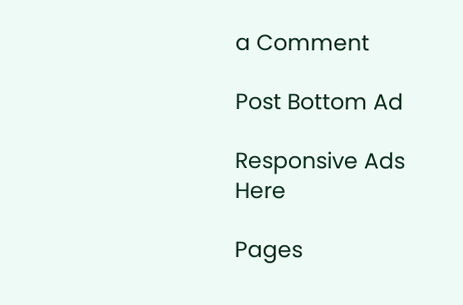a Comment

Post Bottom Ad

Responsive Ads Here

Pages